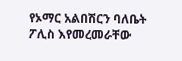የኦማር አልበሽርን ባለቤት ፖሊስ እየመረመራቸው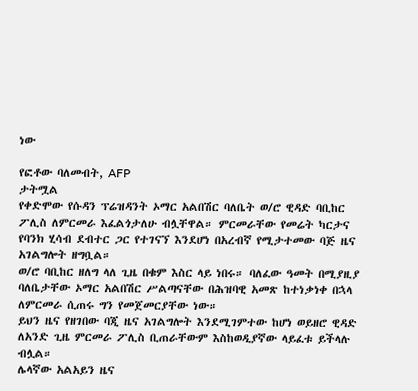ነው

የፎቶው ባለመብት, AFP
ታትሟል
የቀድሞው የሱዳን ፕሬዝዳንት ኦማር አልበሽር ባለቤት ወ/ሮ ዊዳድ ባቢከር ፖሊስ ለምርመራ እፈልጎታለሁ ብሏቸዋል። ምርመራቸው የመሬት ካርታና የባንክ ሂሳብ ደብተር ጋር የተገናኘ እንደሆነ በአረብኛ የሚታተመው ባጅ ዜና አገልግሎት ዘግቧል።
ወ/ሮ ባቢከር ዘለግ ላለ ጊዜ በቁም እስር ላይ ነበሩ። ባለፈው ዓመት በሚያዚያ ባለቤታቸው ኦማር አልበሽር ሥልጣናቸው በሕዝባዊ አመጽ ከተነቃነቀ በኋላ ለምርመራ ሲጠሩ ግን የመጀመርያቸው ነው።
ይህን ዜና የዘገበው ባጂ ዜና አገልግሎት እንደሚገምተው ከሆነ ወይዘሮ ዊዳድ ለአንድ ጊዜ ምርመራ ፖሊስ ቢጠራቸውም እስከወዲያኛው ላይፈቱ ይችላሉ ብሏል።
ሌላኛው አልአይን ዜና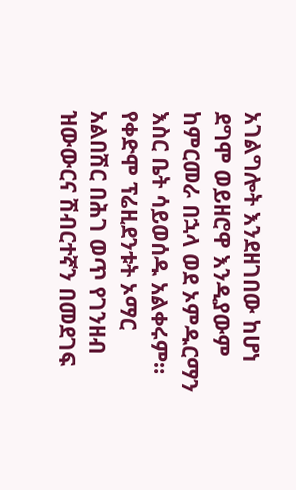አገልግሎት እንደዘገበው ከሆነ ደግሞ ወይዘሮዋ እንዲያውም ከምርመራ በኋላ ወደ ኦምዱርማን እስር ቤት ሳይወሰዱ አልቀሩም።
የቀድሞ ፕሬዚደንቱት ኦማር አልበሽር በሕገ ወጥ የገንዘብ ዝውውርና ሽብርተኛን በመደገፍ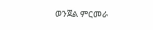ወንጀል ምርመራ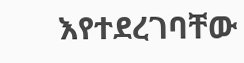እየተደረገባቸው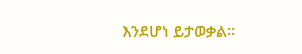እንደሆነ ይታወቃል።